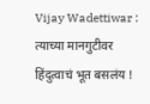Vijay Wadettiwar : त्याच्या मानगुटीवर हिंदुत्वाचं भूत बसलंय !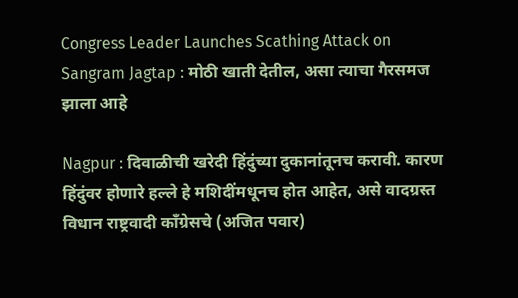Congress Leader Launches Scathing Attack on Sangram Jagtap : मोठी खाती देतील, असा त्याचा गैरसमज झाला आहे

Nagpur : दिवाळीची खरेदी हिंदुंच्या दुकानांतूनच करावी. कारण हिंदुंवर होणारे हल्ले हे मशिदींमधूनच होत आहेत, असे वादग्रस्त विधान राष्ट्रवादी काँग्रेसचे (अजित पवार)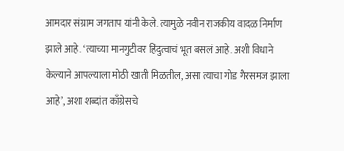आमदार संग्राम जगताप यांनी केले. त्यामुळे नवीन राजकीय वादळ निर्माण झाले आहे. ‘त्याच्या मानगुटीवर हिंदुत्वाचं भूत बसलं आहे. अशी विधाने केल्याने आपल्याला मोठी खाती मिळतील, असा त्याचा गोड गैरसमज झाला आहे’, अशा शब्दांत काँग्रेसचे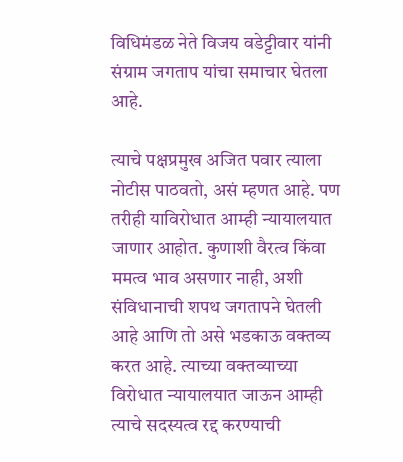विधिमंडळ नेते विजय वडेट्टीवार यांनी संग्राम जगताप यांचा समाचार घेतला आहे.

त्याचे पक्षप्रमुख अजित पवार त्याला नोटीस पाठवतो, असं म्हणत आहे. पण तरीही याविरोधात आम्ही न्यायालयात जाणार आहोत. कुणाशी वैरत्व किंवा ममत्व भाव असणार नाही, अशी संविधानाची शपथ जगतापने घेतली आहे आणि तो असे भडकाऊ वक्तव्य करत आहे. त्याच्या वक्तव्याच्या विरोधात न्यायालयात जाऊन आम्ही त्याचे सदस्यत्व रद्द करण्याची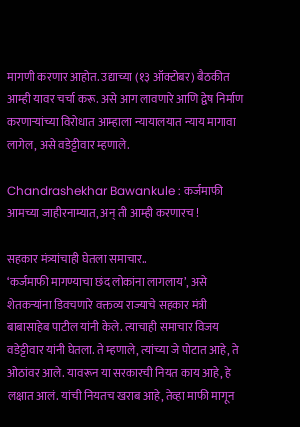मागणी करणार आहोत. उद्याच्या (१३ ऑक्टोबर) बैठकीत आम्ही यावर चर्चा करू. असे आग लावणारे आणि द्वेष निर्माण करणाऱ्यांच्या विरोधात आम्हाला न्यायालयात न्याय मागावा लागेल, असे वडेट्टीवार म्हणाले.

Chandrashekhar Bawankule : कर्जमाफी आमच्या जाहीरनाम्यात, अन् ती आम्ही करणारच !

सहकार मंत्र्यांचाही घेतला समाचार..
‘कर्जमाफी मागण्याचा छंद लोकांना लागलाय’, असे शेतकऱ्यांना डिवचणारे वक्तव्य राज्याचे सहकार मंत्री बाबासाहेब पाटील यांनी केले. त्याचाही समाचार विजय वडेट्टीवार यांनी घेतला. ते म्हणाले, त्यांच्या जे पोटात आहे, ते ओठांवर आले. यावरून या सरकारची नियत काय आहे, हे लक्षात आलं. यांची नियतच खराब आहे, तेव्हा माफी मागून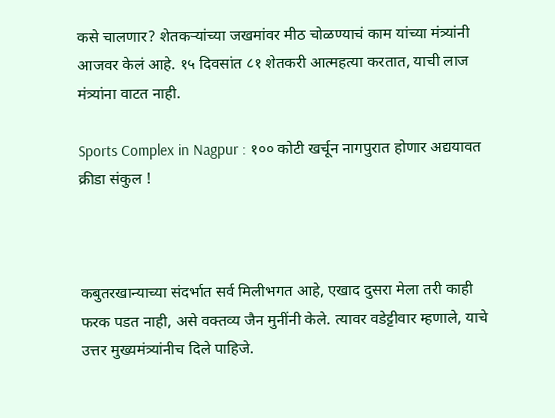कसे चालणार? शेतकऱ्यांच्या जखमांवर मीठ चोळण्याचं काम यांच्या मंत्र्यांनी आजवर केलं आहे. १५ दिवसांत ८१ शेतकरी आत्महत्या करतात, याची लाज मंत्र्यांना वाटत नाही.

Sports Complex in Nagpur : १०० कोटी खर्चून नागपुरात होणार अद्ययावत क्रीडा संकुल !



कबुतरखान्याच्या संदर्भात सर्व मिलीभगत आहे, एखाद दुसरा मेला तरी काही फरक पडत नाही, असे वक्तव्य जैन मुनींनी केले. त्यावर वडेट्टीवार म्हणाले, याचे उत्तर मुख्यमंत्र्यांनीच दिले पाहिजे.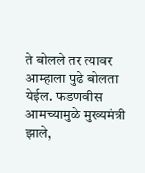ते बोलले तर त्यावर आम्हाला पुढे बोलता येईल. फडणवीस आमच्यामुळे मुख्यमंत्री झाले,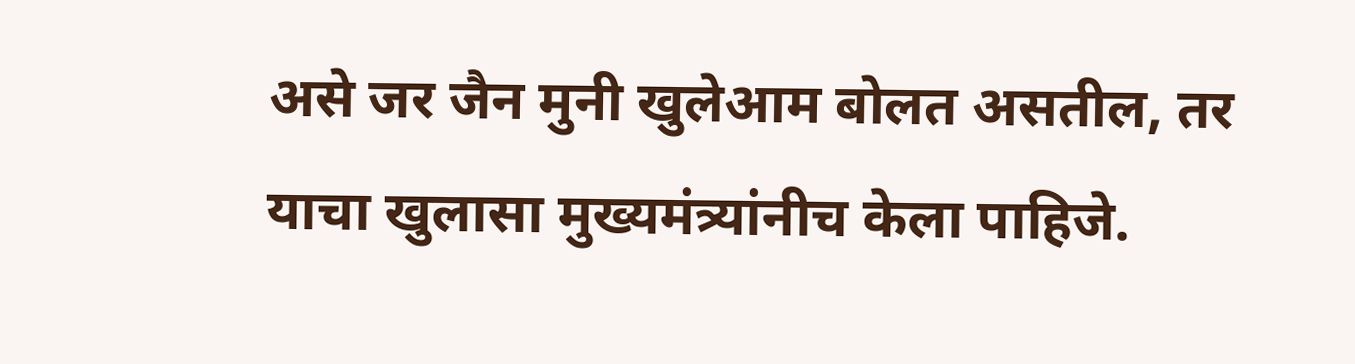असे जर जैन मुनी खुलेआम बोलत असतील, तर याचा खुलासा मुख्यमंत्र्यांनीच केला पाहिजे.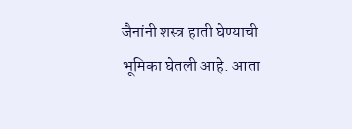जैनांनी शस्त्र हाती घेण्याची भूमिका घेतली आहे. आता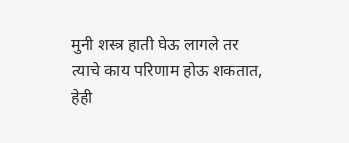मुनी शस्त्र हाती घेऊ लागले तर त्याचे काय परिणाम होऊ शकतात, हेही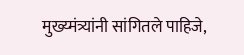मुख्य्मंत्र्यांनी सांगितले पाहिजे,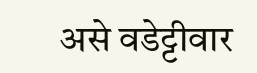असे वडेट्टीवार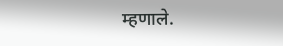म्हणाले.